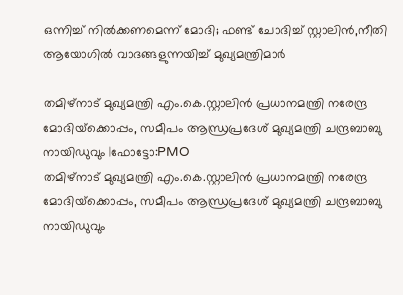ഒന്നിച്ച് നിൽക്കണമെന്ന് മോദി; ഫണ്ട് ചോദിച്ച് സ്റ്റാലിൻ,നീതി ആയോഗിൽ വാദങ്ങളുന്നയിച്ച് മുഖ്യമന്ത്രിമാർ

തമിഴ്‌നാട് മുഖ്യമന്ത്രി എം.കെ.സ്റ്റാലിന്‍ പ്രധാനമന്ത്രി നരേന്ദ്ര മോദിയ്‌ക്കൊപ്പം, സമീപം ആന്ധ്രപ്രദേശ് മുഖ്യമന്ത്രി ചന്ദ്രബാബു നായിഡുവും |ഫോട്ടോ:PMO
തമിഴ്‌നാട് മുഖ്യമന്ത്രി എം.കെ.സ്റ്റാലിന്‍ പ്രധാനമന്ത്രി നരേന്ദ്ര മോദിയ്‌ക്കൊപ്പം, സമീപം ആന്ധ്രപ്രദേശ് മുഖ്യമന്ത്രി ചന്ദ്രബാബു നായിഡുവും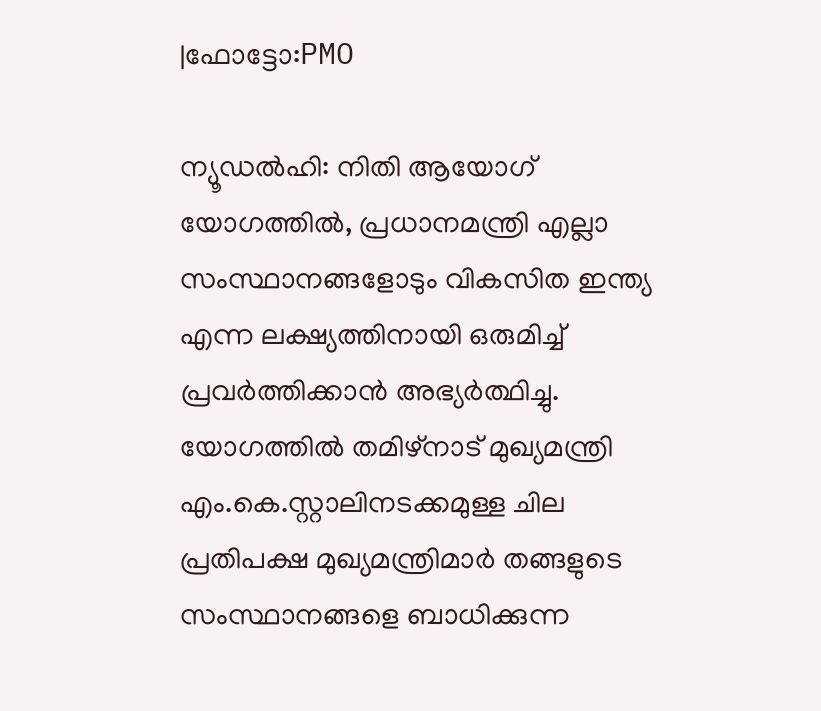|ഫോട്ടോ:PMO

ന്യൂഡല്‍ഹി: നിതി ആയോഗ് യോഗത്തില്‍, പ്രധാനമന്ത്രി എല്ലാ സംസ്ഥാനങ്ങളോടും വികസിത ഇന്ത്യ എന്ന ലക്ഷ്യത്തിനായി ഒരുമിച്ച് പ്രവര്‍ത്തിക്കാന്‍ അഭ്യര്‍ത്ഥിച്ചു. യോഗത്തില്‍ തമിഴ്‌നാട് മുഖ്യമന്ത്രി എം.കെ.സ്റ്റാലിനടക്കമുള്ള ചില പ്രതിപക്ഷ മുഖ്യമന്ത്രിമാര്‍ തങ്ങളുടെ സംസ്ഥാനങ്ങളെ ബാധിക്കുന്ന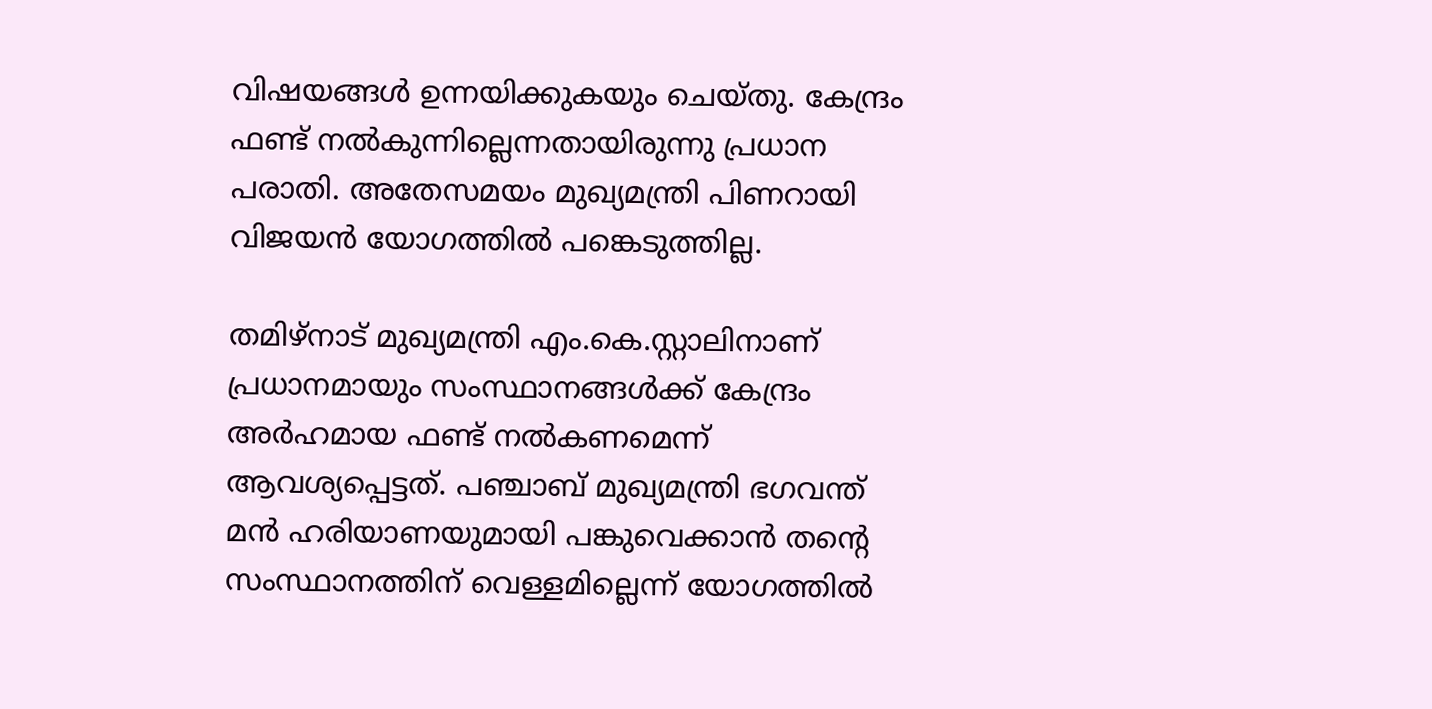വിഷയങ്ങള്‍ ഉന്നയിക്കുകയും ചെയ്തു. കേന്ദ്രം ഫണ്ട് നല്‍കുന്നില്ലെന്നതായിരുന്നു പ്രധാന പരാതി. അതേസമയം മുഖ്യമന്ത്രി പിണറായി വിജയന്‍ യോഗത്തില്‍ പങ്കെടുത്തില്ല.

തമിഴ്‌നാട് മുഖ്യമന്ത്രി എം.കെ.സ്റ്റാലിനാണ് പ്രധാനമായും സംസ്ഥാനങ്ങള്‍ക്ക് കേന്ദ്രം അർഹമായ ഫണ്ട് നല്‍കണമെന്ന് ആവശ്യപ്പെട്ടത്. പഞ്ചാബ് മുഖ്യമന്ത്രി ഭഗവന്ത് മന്‍ ഹരിയാണയുമായി പങ്കുവെക്കാന്‍ തന്റെ സംസ്ഥാനത്തിന് വെള്ളമില്ലെന്ന് യോഗത്തില്‍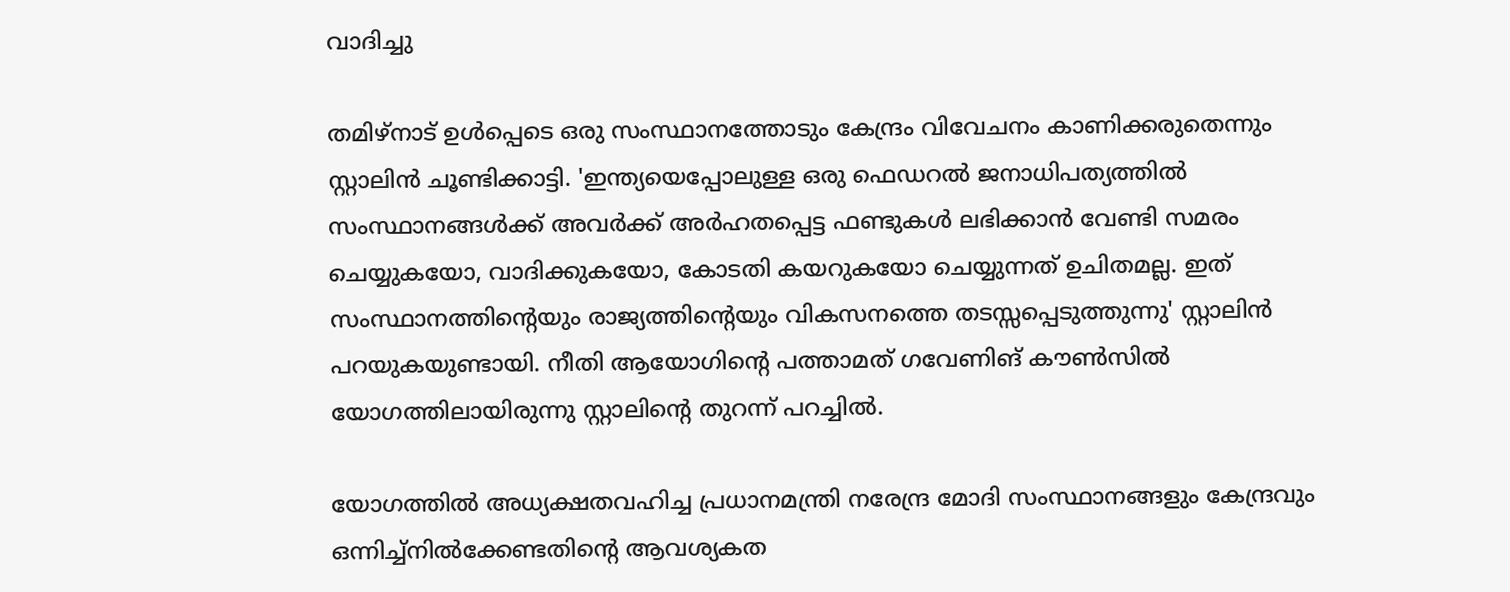വാദിച്ചു

തമിഴ്‌നാട് ഉള്‍പ്പെടെ ഒരു സംസ്ഥാനത്തോടും കേന്ദ്രം വിവേചനം കാണിക്കരുതെന്നും സ്റ്റാലിന്‍ ചൂണ്ടിക്കാട്ടി. 'ഇന്ത്യയെപ്പോലുള്ള ഒരു ഫെഡറല്‍ ജനാധിപത്യത്തില്‍ സംസ്ഥാനങ്ങള്‍ക്ക് അവര്‍ക്ക് അര്‍ഹതപ്പെട്ട ഫണ്ടുകള്‍ ലഭിക്കാന്‍ വേണ്ടി സമരം ചെയ്യുകയോ, വാദിക്കുകയോ, കോടതി കയറുകയോ ചെയ്യുന്നത് ഉചിതമല്ല. ഇത് സംസ്ഥാനത്തിന്റെയും രാജ്യത്തിന്റെയും വികസനത്തെ തടസ്സപ്പെടുത്തുന്നു' സ്റ്റാലിന്‍ പറയുകയുണ്ടായി. നീതി ആയോഗിന്റെ പത്താമത് ഗവേണിങ് കൗണ്‍സില്‍ യോഗത്തിലായിരുന്നു സ്റ്റാലിന്റെ തുറന്ന് പറച്ചില്‍.

യോഗത്തില്‍ അധ്യക്ഷതവഹിച്ച പ്രധാനമന്ത്രി നരേന്ദ്ര മോദി സംസ്ഥാനങ്ങളും കേന്ദ്രവും ഒന്നിച്ച്‌നില്‍ക്കേണ്ടതിന്റെ ആവശ്യകത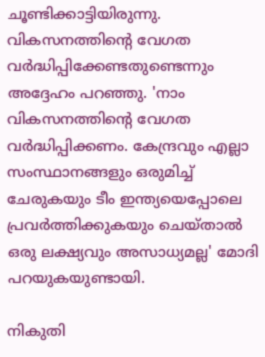ചൂണ്ടിക്കാട്ടിയിരുന്നു. വികസനത്തിന്റെ വേഗത വര്‍ദ്ധിപ്പിക്കേണ്ടതുണ്ടെന്നും അദ്ദേഹം പറഞ്ഞു. 'നാം വികസനത്തിന്റെ വേഗത വര്‍ദ്ധിപ്പിക്കണം. കേന്ദ്രവും എല്ലാ സംസ്ഥാനങ്ങളും ഒരുമിച്ച് ചേരുകയും ടീം ഇന്ത്യയെപ്പോലെ പ്രവര്‍ത്തിക്കുകയും ചെയ്താല്‍ ഒരു ലക്ഷ്യവും അസാധ്യമല്ല' മോദി പറയുകയുണ്ടായി.

നികുതി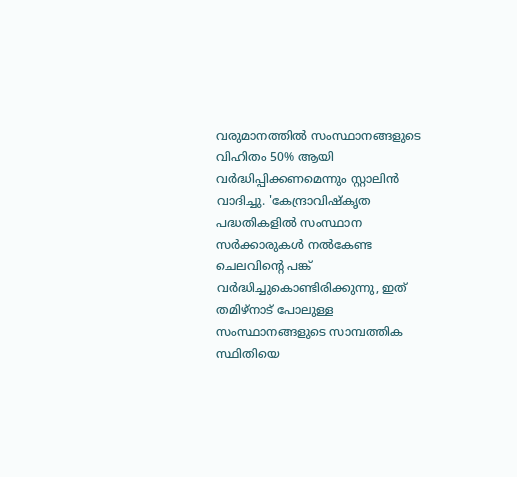വരുമാനത്തില്‍ സംസ്ഥാനങ്ങളുടെ വിഹിതം 50% ആയി വര്‍ദ്ധിപ്പിക്കണമെന്നും സ്റ്റാലിന്‍ വാദിച്ചു. 'കേന്ദ്രാവിഷ്‌കൃത പദ്ധതികളില്‍ സംസ്ഥാന സര്‍ക്കാരുകള്‍ നല്‍കേണ്ട ചെലവിന്റെ പങ്ക് വര്‍ദ്ധിച്ചുകൊണ്ടിരിക്കുന്നു, ഇത് തമിഴ്‌നാട് പോലുള്ള സംസ്ഥാനങ്ങളുടെ സാമ്പത്തിക സ്ഥിതിയെ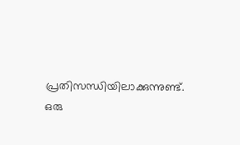പ്രതിസന്ധിയിലാക്കുന്നുണ്ട്. ഒരു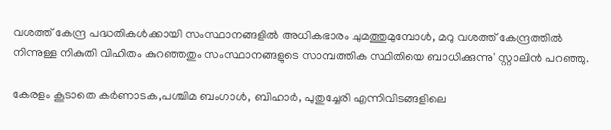വശത്ത് കേന്ദ്ര പദ്ധതികള്‍ക്കായി സംസ്ഥാനങ്ങളില്‍ അധികഭാരം ചുമത്തുമുമ്പോള്‍, മറു വശത്ത് കേന്ദ്രത്തില്‍ നിന്നുള്ള നികുതി വിഹിതം കുറഞ്ഞതും സംസ്ഥാനങ്ങളുടെ സാമ്പത്തിക സ്ഥിതിയെ ബാധിക്കുന്നു' സ്റ്റാലിന്‍ പറഞ്ഞു.

കേരളം കൂടാതെ കര്‍ണാടക,പശ്ചിമ ബംഗാള്‍, ബിഹാര്‍, പുതുച്ചേരി എന്നിവിടങ്ങളിലെ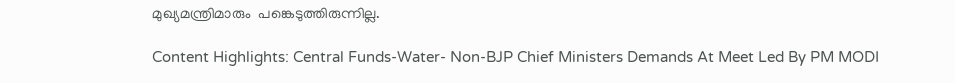മുഖ്യമന്ത്രിമാരും  പങ്കെടുത്തിരുന്നില്ല.

Content Highlights: Central Funds-Water- Non-BJP Chief Ministers Demands At Meet Led By PM MODI